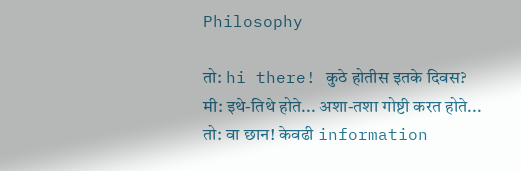Philosophy

तो: hi there! कुठे होतीस इतके दिवस?
मी: इथे-तिथे होते... अशा-तशा गोष्टी करत होते...
तो: वा छान! केवढी information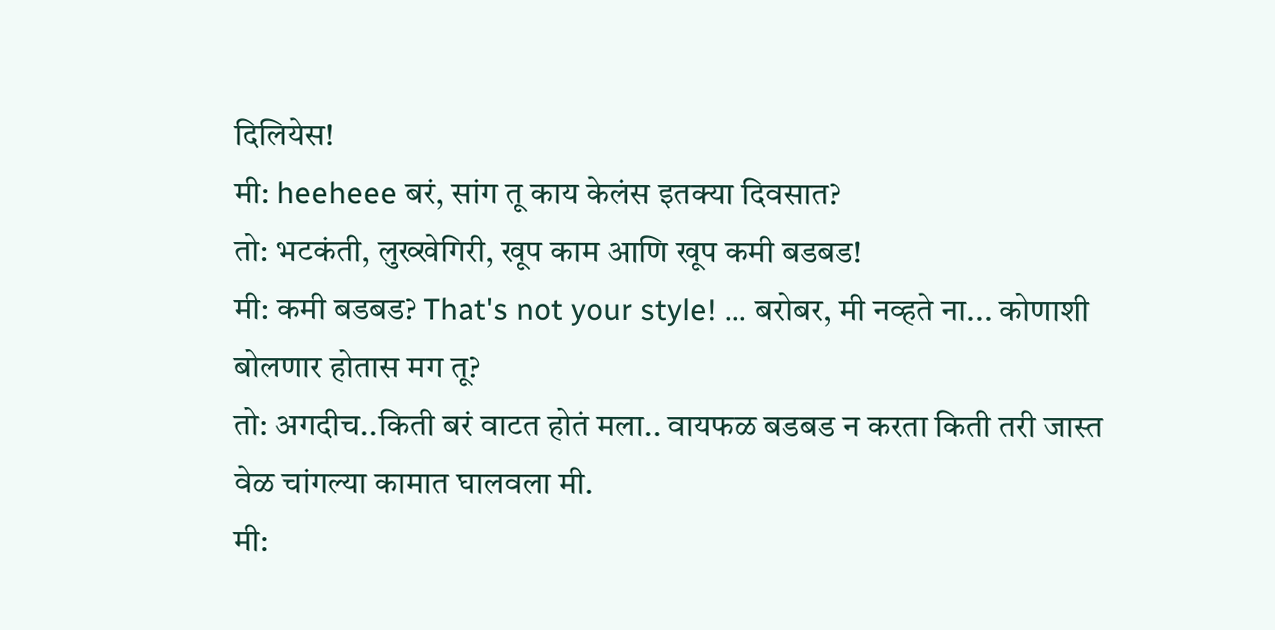दिलियेस!
मी: heeheee बरं, सांग तू काय केलंस इतक्या दिवसात?
तो: भटकंती, लुख्खेगिरी, खूप काम आणि खूप कमी बडबड!
मी: कमी बडबड? That's not your style! ... बरोबर, मी नव्हते ना... कोणाशी बोलणार होतास मग तू?
तो: अगदीच..किती बरं वाटत होतं मला.. वायफळ बडबड न करता किती तरी जास्त वेळ चांगल्या कामात घालवला मी.
मी: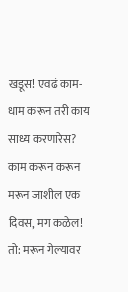खडूस! एवढं काम-धाम करून तरी काय साध्य करणारेस? काम करून करून मरून जाशील एक दिवस, मग कळेल!
तो: मरून गेल्यावर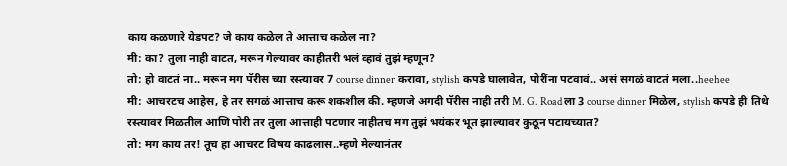काय कळणारे येडपट? जे काय कळेल ते आत्ताच कळेल ना?
मी: का? तुला नाही वाटत, मरून गेल्यावर काहीतरी भलं व्हावं तुझं म्हणून?
तो: हो वाटतं ना.. मरून मग पॅरीस च्या रस्त्यावर 7 course dinner करावा, stylish कपडे घालावेत, पोरींना पटवावं.. असं सगळं वाटतं मला..heehee
मी: आचरटच आहेस, हे तर सगळं आत्ताच करू शकशील की. म्हणजे अगदी पॅरीस नाही तरी M. G. Road ला 3 course dinner मिळेल, stylish कपडे ही तिथे रस्त्यावर मिळतील आणि पोरी तर तुला आत्ताही पटणार नाहीतच मग तुझं भयंकर भूत झाल्यावर कुठून पटायच्यात?
तो: मग काय तर! तूच हा आचरट विषय काढलास..म्हणे मेल्यानंतर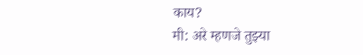काय?
मी: अरे म्हणजे तुझ्या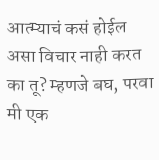आत्म्याचं कसं होईल असा विचार नाही करत का तू? म्हणजे बघ, परवा मी एक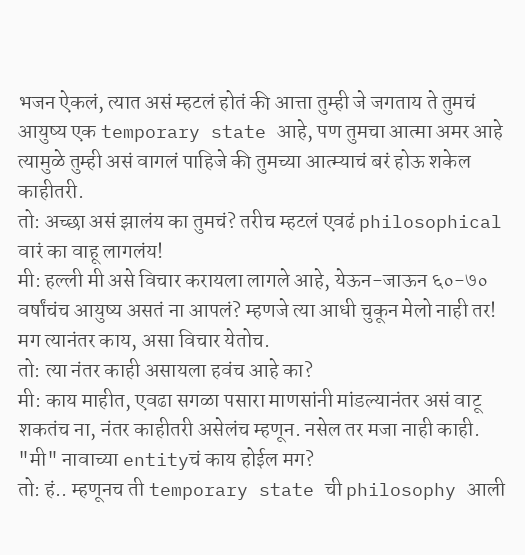भजन ऐकलं, त्यात असं म्हटलं होतं की आत्ता तुम्ही जे जगताय ते तुमचं आयुष्य एक temporary state आहे, पण तुमचा आत्मा अमर आहे त्यामुळे तुम्ही असं वागलं पाहिजे की तुमच्या आत्म्याचं बरं होऊ शकेल काहीतरी.
तो: अच्छा असं झालंय का तुमचं? तरीच म्हटलं एवढं philosophical वारं का वाहू लागलंय!
मी: हल्ली मी असे विचार करायला लागले आहे, येऊन-जाऊन ६०-७० वर्षांचंच आयुष्य असतं ना आपलं? म्हणजे त्या आधी चुकून मेलो नाही तर! मग त्यानंतर काय, असा विचार येतोच.
तो: त्या नंतर काही असायला हवंच आहे का?
मी: काय माहीत, एवढा सगळा पसारा माणसांनी मांडल्यानंतर असं वाटू शकतंच ना, नंतर काहीतरी असेलंच म्हणून. नसेल तर मजा नाही काही. "मी" नावाच्या entityचं काय होईल मग?
तो: हं.. म्हणूनच ती temporary state ची philosophy आली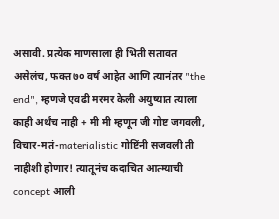असावी. प्रत्येक माणसाला ही भिती सतावत असेलंच, फक्त ७० वर्षं आहेत आणि त्यानंतर "the end", म्हणजे एवढी मरमर केली अयुष्यात त्याला काही अर्थंच नाही + मी मी म्हणून जी गोष्ट जगवली, विचार-मतं-materialistic गोष्टिंनी सजवली ती नाहीशी होणार! त्यातूनंच कदाचित आत्म्याची concept आली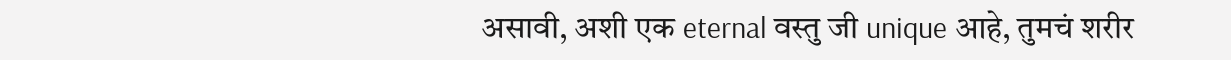असावी, अशी एक eternal वस्तु जी unique आहे, तुमचं शरीर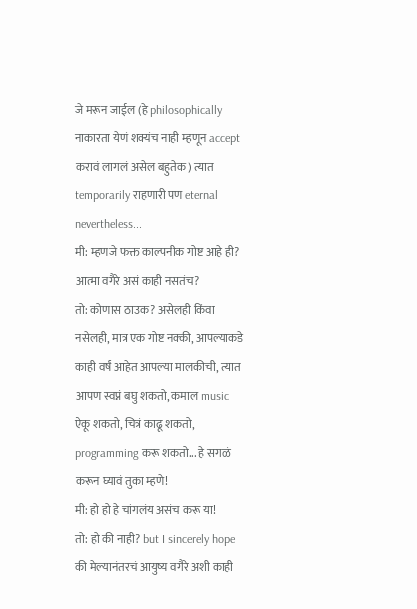जे मरून जाईल (हे philosophically नाकारता येणं शक्यंच नाही म्हणून accept करावं लागलं असेल बहुतेक) त्यात temporarily राहणारी पण eternal nevertheless...
मी: म्हणजे फक्त काल्पनीक गोष्ट आहे ही? आत्मा वगैरे असं काही नसतंच?
तो: कोणास ठाउक? असेलही किंवा नसेलही, मात्र एक गोष्ट नक्की, आपल्याकडे काही वर्षं आहेत आपल्या मालकीची, त्यात आपण स्वप्नं बघु शकतो, कमाल music ऐकू शकतो, चित्रं काढू शकतो, programming करू शकतो... हे सगळं करून घ्यावं तुका म्हणे!
मी: हो हो हे चांगलंय असंच करू या!
तो: हो की नाही? but I sincerely hope की मेल्यानंतरचं आयुष्य वगैरे अशी काही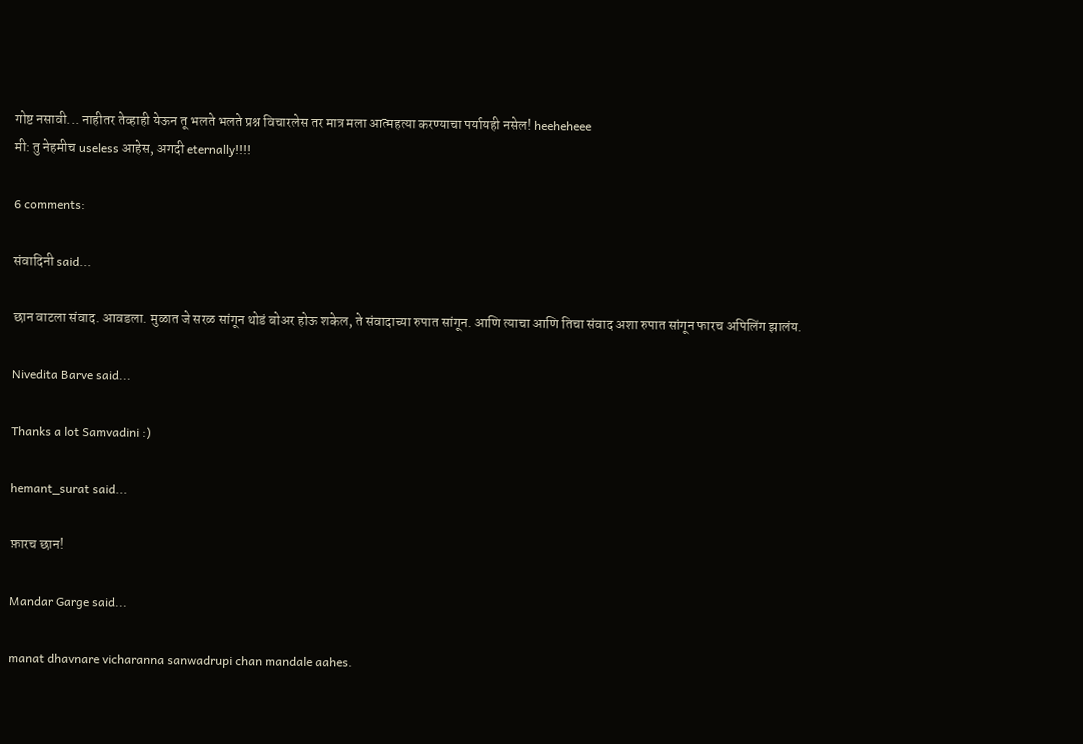गोष्ट नसावी... नाहीतर तेव्हाही येऊन तू भलते भलते प्रश्न विचारलेस तर मात्र मला आत्महत्या करण्याचा पर्यायही नसेल! heeheheee
मी: तु नेहमीच useless आहेस, अगदी eternally!!!!

6 comments:

संवादिनी said...

छान वाटला संवाद. आवडला. मुळात जे सरळ सांगून थोडं बोअर होऊ शकेल, ते संवादाच्या रुपात सांगून. आणि त्याचा आणि तिचा संवाद अशा रुपात सांगून फारच अपिलिंग झालंय.

Nivedita Barve said...

Thanks a lot Samvadini :)

hemant_surat said...

फ़ारच छान!

Mandar Garge said...

manat dhavnare vicharanna sanwadrupi chan mandale aahes.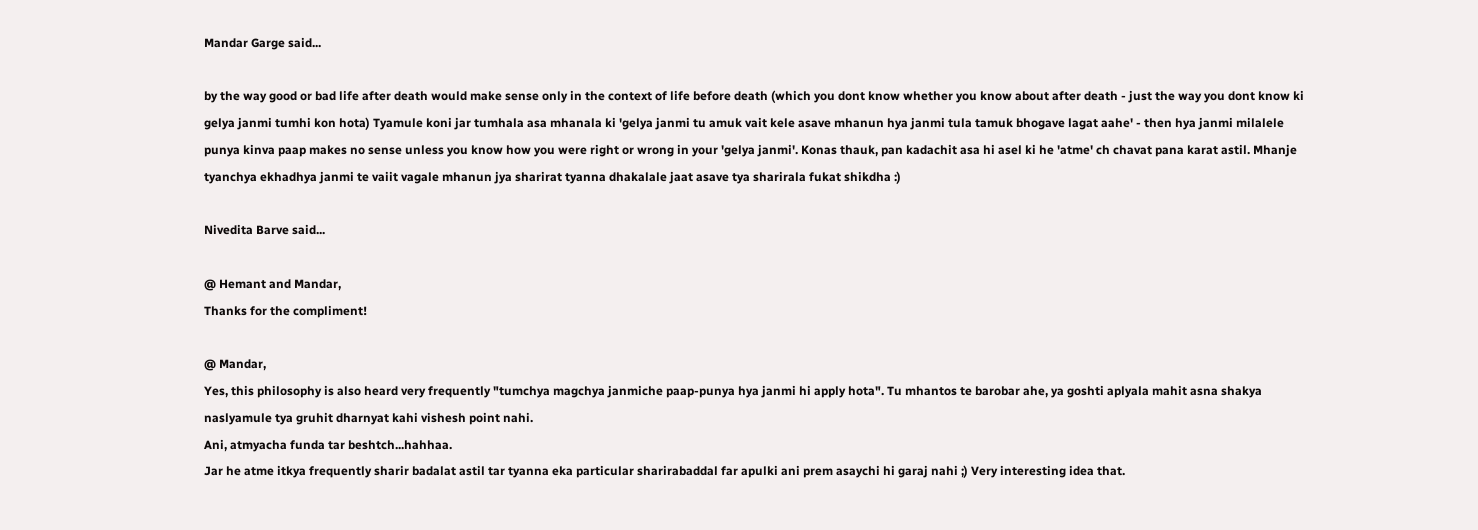Mandar Garge said...

by the way good or bad life after death would make sense only in the context of life before death (which you dont know whether you know about after death - just the way you dont know ki gelya janmi tumhi kon hota) Tyamule koni jar tumhala asa mhanala ki 'gelya janmi tu amuk vait kele asave mhanun hya janmi tula tamuk bhogave lagat aahe' - then hya janmi milalele punya kinva paap makes no sense unless you know how you were right or wrong in your 'gelya janmi'. Konas thauk, pan kadachit asa hi asel ki he 'atme' ch chavat pana karat astil. Mhanje tyanchya ekhadhya janmi te vaiit vagale mhanun jya sharirat tyanna dhakalale jaat asave tya sharirala fukat shikdha :)

Nivedita Barve said...

@ Hemant and Mandar,
Thanks for the compliment!

@ Mandar,
Yes, this philosophy is also heard very frequently "tumchya magchya janmiche paap-punya hya janmi hi apply hota". Tu mhantos te barobar ahe, ya goshti aplyala mahit asna shakya naslyamule tya gruhit dharnyat kahi vishesh point nahi.
Ani, atmyacha funda tar beshtch...hahhaa.
Jar he atme itkya frequently sharir badalat astil tar tyanna eka particular sharirabaddal far apulki ani prem asaychi hi garaj nahi ;) Very interesting idea that.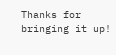Thanks for bringing it up!